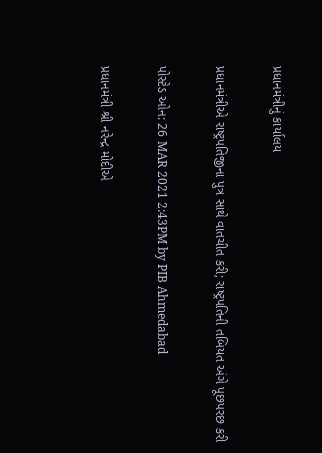પ્રધાનમંત્રીનું કાર્યાલય

પ્રધાનમંત્રીએ રાષ્ટ્રપતિજીના પુત્ર સાથે વાતચીત કરી; રાષ્ટ્રપતિની તબિયત અંગે પૂછપરછ કરી

પોસ્ટેડ ઓન: 26 MAR 2021 2:43PM by PIB Ahmedabad

પ્રધાનમંત્રી શ્રી નરેન્દ્ર મોદીએ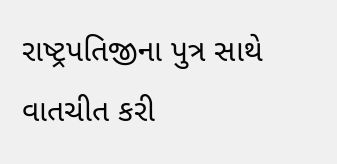રાષ્ટ્રપતિજીના પુત્ર સાથે વાતચીત કરી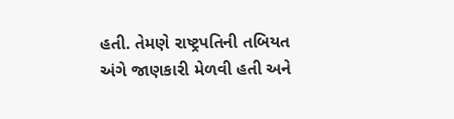હતી. તેમણે રાષ્ટ્રપતિની તબિયત અંગે જાણકારી મેળવી હતી અને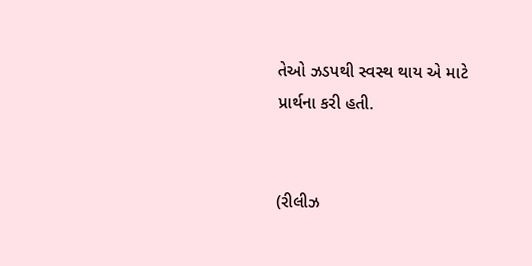તેઓ ઝડપથી સ્વસ્થ થાય એ માટે પ્રાર્થના કરી હતી.


(રીલીઝ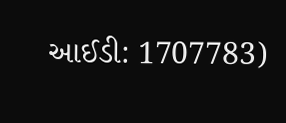આઈડી: 1707783)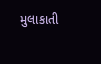મુલાકાતી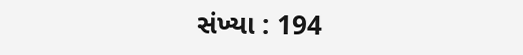સંખ્યા : 194